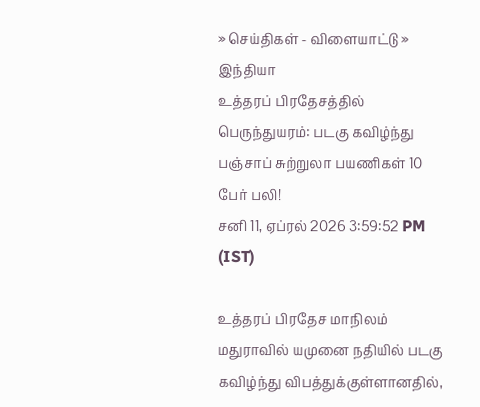» செய்திகள் - விளையாட்டு » இந்தியா
உத்தரப் பிரதேசத்தில் பெருந்துயரம்: படகு கவிழ்ந்து பஞ்சாப் சுற்றுலா பயணிகள் 10 பேர் பலி!
சனி 11, ஏப்ரல் 2026 3:59:52 PM (IST)

உத்தரப் பிரதேச மாநிலம் மதுராவில் யமுனை நதியில் படகு கவிழ்ந்து விபத்துக்குள்ளானதில்,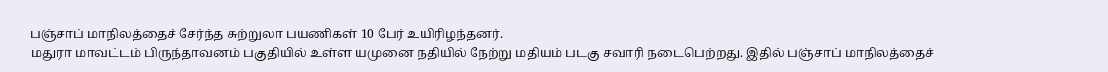பஞ்சாப் மாநிலத்தைச் சேர்ந்த சுற்றுலா பயணிகள் 10 பேர் உயிரிழந்தனர்.
மதுரா மாவட்டம் பிருந்தாவனம் பகுதியில் உள்ள யமுனை நதியில் நேற்று மதியம் படகு சவாரி நடைபெற்றது. இதில் பஞ்சாப் மாநிலத்தைச்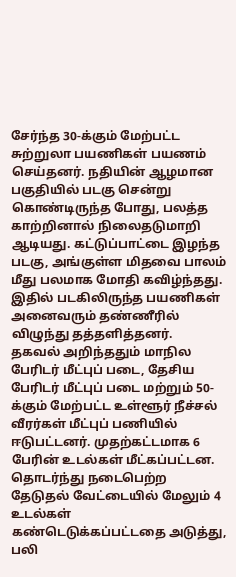சேர்ந்த 30-க்கும் மேற்பட்ட சுற்றுலா பயணிகள் பயணம் செய்தனர். நதியின் ஆழமான பகுதியில் படகு சென்று கொண்டிருந்த போது, பலத்த காற்றினால் நிலைதடுமாறி ஆடியது. கட்டுப்பாட்டை இழந்த படகு, அங்குள்ள மிதவை பாலம் மீது பலமாக மோதி கவிழ்ந்தது. இதில் படகிலிருந்த பயணிகள் அனைவரும் தண்ணீரில் விழுந்து தத்தளித்தனர்.
தகவல் அறிந்ததும் மாநில பேரிடர் மீட்புப் படை, தேசிய பேரிடர் மீட்புப் படை மற்றும் 50-க்கும் மேற்பட்ட உள்ளூர் நீச்சல் வீரர்கள் மீட்புப் பணியில் ஈடுபட்டனர். முதற்கட்டமாக 6 பேரின் உடல்கள் மீட்கப்பட்டன. தொடர்ந்து நடைபெற்ற தேடுதல் வேட்டையில் மேலும் 4 உடல்கள் கண்டெடுக்கப்பட்டதை அடுத்து, பலி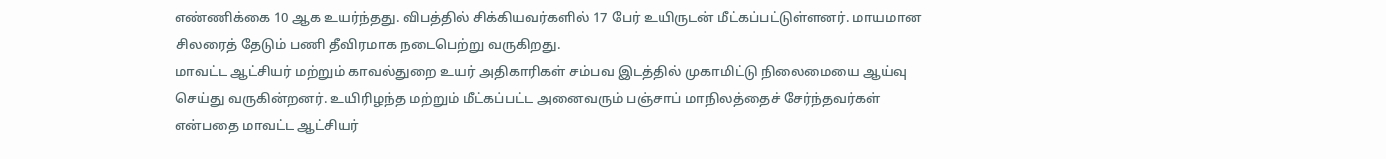எண்ணிக்கை 10 ஆக உயர்ந்தது. விபத்தில் சிக்கியவர்களில் 17 பேர் உயிருடன் மீட்கப்பட்டுள்ளனர். மாயமான சிலரைத் தேடும் பணி தீவிரமாக நடைபெற்று வருகிறது.
மாவட்ட ஆட்சியர் மற்றும் காவல்துறை உயர் அதிகாரிகள் சம்பவ இடத்தில் முகாமிட்டு நிலைமையை ஆய்வு செய்து வருகின்றனர். உயிரிழந்த மற்றும் மீட்கப்பட்ட அனைவரும் பஞ்சாப் மாநிலத்தைச் சேர்ந்தவர்கள் என்பதை மாவட்ட ஆட்சியர்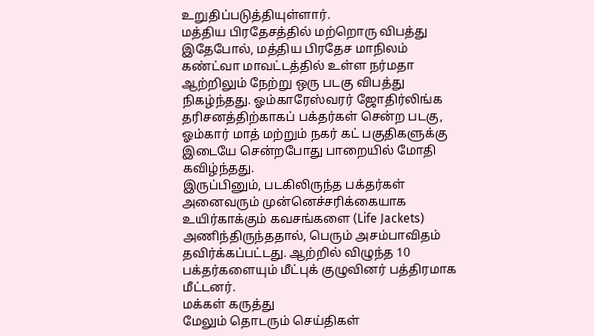உறுதிப்படுத்தியுள்ளார்.
மத்திய பிரதேசத்தில் மற்றொரு விபத்து
இதேபோல், மத்திய பிரதேச மாநிலம் கண்ட்வா மாவட்டத்தில் உள்ள நர்மதா ஆற்றிலும் நேற்று ஒரு படகு விபத்து நிகழ்ந்தது. ஓம்காரேஸ்வரர் ஜோதிர்லிங்க தரிசனத்திற்காகப் பக்தர்கள் சென்ற படகு, ஓம்கார் மாத் மற்றும் நகர் கட் பகுதிகளுக்கு இடையே சென்றபோது பாறையில் மோதி கவிழ்ந்தது.
இருப்பினும், படகிலிருந்த பக்தர்கள் அனைவரும் முன்னெச்சரிக்கையாக உயிர்காக்கும் கவசங்களை (Life Jackets) அணிந்திருந்ததால், பெரும் அசம்பாவிதம் தவிர்க்கப்பட்டது. ஆற்றில் விழுந்த 10 பக்தர்களையும் மீட்புக் குழுவினர் பத்திரமாக மீட்டனர்.
மக்கள் கருத்து
மேலும் தொடரும் செய்திகள்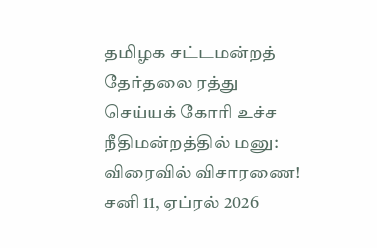தமிழக சட்டமன்றத் தேர்தலை ரத்து செய்யக் கோரி உச்ச நீதிமன்றத்தில் மனு: விரைவில் விசாரணை!
சனி 11, ஏப்ரல் 2026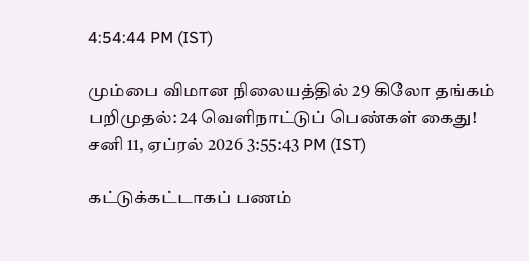4:54:44 PM (IST)

மும்பை விமான நிலையத்தில் 29 கிலோ தங்கம் பறிமுதல்: 24 வெளிநாட்டுப் பெண்கள் கைது!
சனி 11, ஏப்ரல் 2026 3:55:43 PM (IST)

கட்டுக்கட்டாகப் பணம்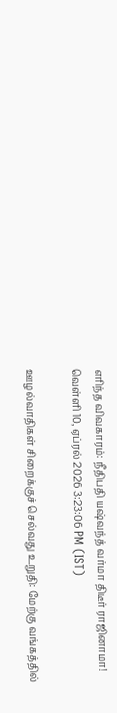எரிந்த விவகாரம்: நீதிபதி யஷ்வந்த் வர்மா திடீர் ராஜினாமா!
வெள்ளி 10, ஏப்ரல் 2026 3:23:06 PM (IST)

ஊழல்வாதிகள் சிறைக்குச் செல்வது உறுதி: மேற்கு வங்கத்தில்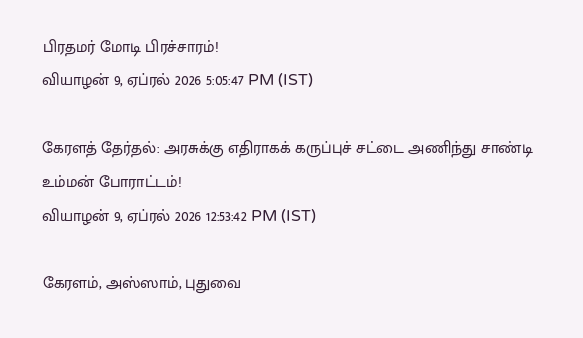பிரதமர் மோடி பிரச்சாரம்!
வியாழன் 9, ஏப்ரல் 2026 5:05:47 PM (IST)

கேரளத் தேர்தல்: அரசுக்கு எதிராகக் கருப்புச் சட்டை அணிந்து சாண்டி உம்மன் போராட்டம்!
வியாழன் 9, ஏப்ரல் 2026 12:53:42 PM (IST)

கேரளம், அஸ்ஸாம், புதுவை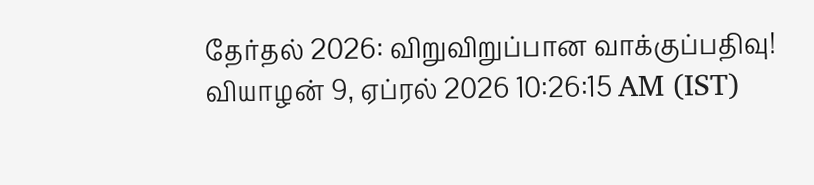தேர்தல் 2026: விறுவிறுப்பான வாக்குப்பதிவு!
வியாழன் 9, ஏப்ரல் 2026 10:26:15 AM (IST)